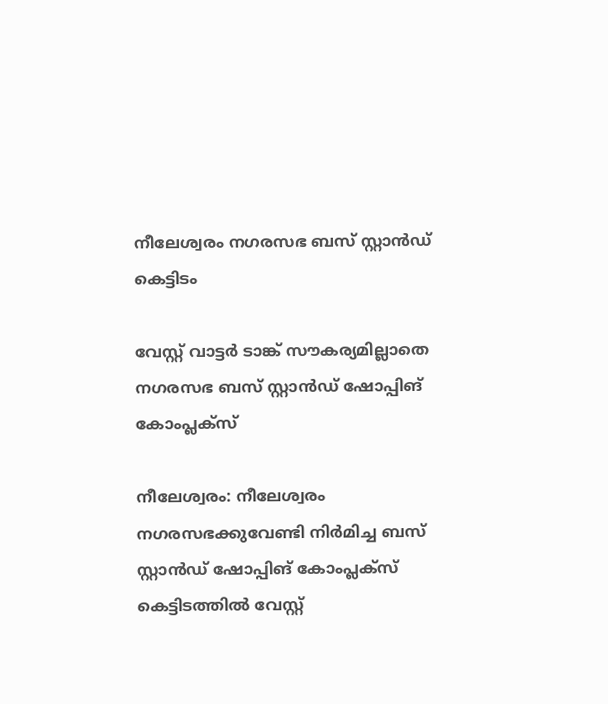നീലേശ്വരം നഗരസഭ ബസ് സ്റ്റാൻഡ് കെട്ടിടം

വേസ്റ്റ് വാട്ടർ ടാങ്ക് സൗകര്യമില്ലാതെ നഗരസഭ ബസ് സ്റ്റാൻഡ് ഷോപ്പിങ് കോംപ്ലക്സ്

നീലേശ്വരം: നീലേശ്വരം നഗരസഭക്കുവേണ്ടി നിർമിച്ച ബസ് സ്റ്റാൻഡ് ഷോപ്പിങ് കോംപ്ലക്സ് കെട്ടിടത്തിൽ വേസ്റ്റ്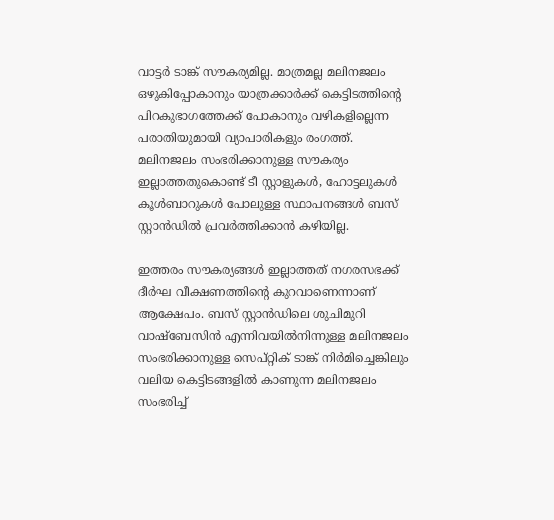വാട്ടർ ടാങ്ക് സൗകര്യമില്ല. മാത്രമല്ല മലിനജലം ഒഴുകിപ്പോകാനും യാത്രക്കാർക്ക് കെട്ടിടത്തിന്റെ പിറകുഭാഗത്തേക്ക് പോകാനും വഴികളില്ലെന്ന പരാതിയുമായി വ്യാപാരികളും രംഗത്ത്. മലിനജലം സംഭരിക്കാനുള്ള സൗകര്യം ഇല്ലാത്തതുകൊണ്ട് ടീ സ്റ്റാളുകൾ, ഹോട്ടലുകൾ കൂൾബാറുകൾ പോലുള്ള സ്ഥാപനങ്ങൾ ബസ് സ്റ്റാൻഡിൽ പ്രവർത്തിക്കാൻ കഴിയില്ല.

ഇത്തരം സൗകര്യങ്ങൾ ഇല്ലാത്തത് നഗരസഭക്ക് ദീർഘ വീക്ഷണത്തിന്റെ കുറവാണെന്നാണ് ആക്ഷേപം. ബസ് സ്റ്റാൻഡിലെ ശുചിമുറി വാഷ്ബേസിൻ എന്നിവയിൽനിന്നുള്ള മലിനജലം സംഭരിക്കാനുള്ള സെപ്റ്റിക് ടാങ്ക് നിർമിച്ചെങ്കിലും വലിയ കെട്ടിടങ്ങളിൽ കാണുന്ന മലിനജലം സംഭരിച്ച്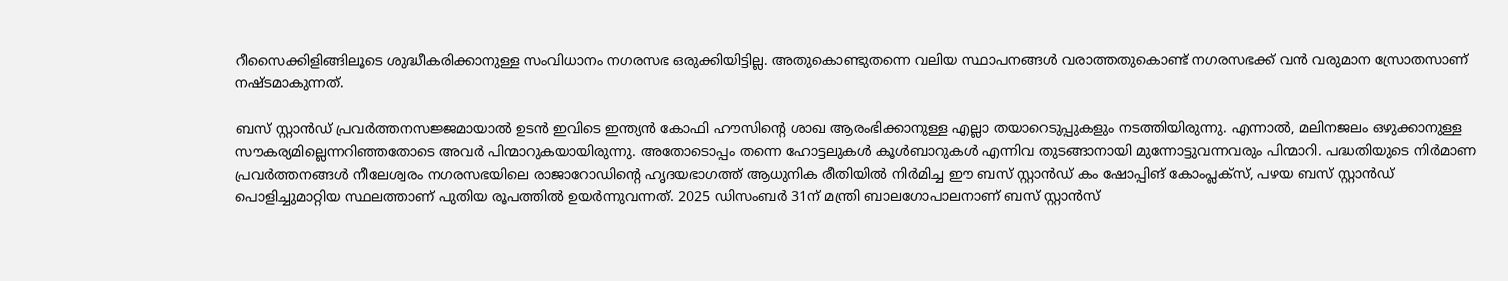റീസൈക്കിളിങ്ങിലൂടെ ശുദ്ധീകരിക്കാനുള്ള സംവിധാനം നഗരസഭ ഒരുക്കിയിട്ടില്ല. അതുകൊണ്ടുതന്നെ വലിയ സ്ഥാപനങ്ങൾ വരാത്തതുകൊണ്ട് നഗരസഭക്ക് വൻ വരുമാന സ്രോതസാണ് നഷ്ടമാകുന്നത്.

ബസ് സ്റ്റാൻഡ് പ്രവർത്തനസജ്ജമായാൽ ഉടൻ ഇവിടെ ഇന്ത്യൻ കോഫി ഹൗസിന്റെ ശാഖ ആരംഭിക്കാനുള്ള എല്ലാ തയാറെടുപ്പുകളും നടത്തിയിരുന്നു. എന്നാൽ, മലിനജലം ഒഴുക്കാനുള്ള സൗകര്യമില്ലെന്നറിഞ്ഞതോടെ അവർ പിന്മാറുകയായിരുന്നു. അതോടൊപ്പം തന്നെ ഹോട്ടലുകൾ കൂൾബാറുകൾ എന്നിവ തുടങ്ങാനായി മുന്നോട്ടുവന്നവരും പിന്മാറി. പദ്ധതിയുടെ നിർമാണ പ്രവർത്തനങ്ങൾ നീലേശ്വരം നഗരസഭയിലെ രാജാറോഡിന്‍റെ ഹൃദയഭാഗത്ത് ആധുനിക രീതിയിൽ നിർമിച്ച ഈ ബസ് സ്റ്റാൻഡ് കം ഷോപ്പിങ് കോംപ്ലക്സ്, പഴയ ബസ് സ്റ്റാൻഡ് പൊളിച്ചുമാറ്റിയ സ്ഥലത്താണ് പുതിയ രൂപത്തിൽ ഉയർന്നുവന്നത്. 2025 ഡിസംബർ 31ന് മന്ത്രി ബാലഗോപാലനാണ് ബസ് സ്റ്റാൻസ്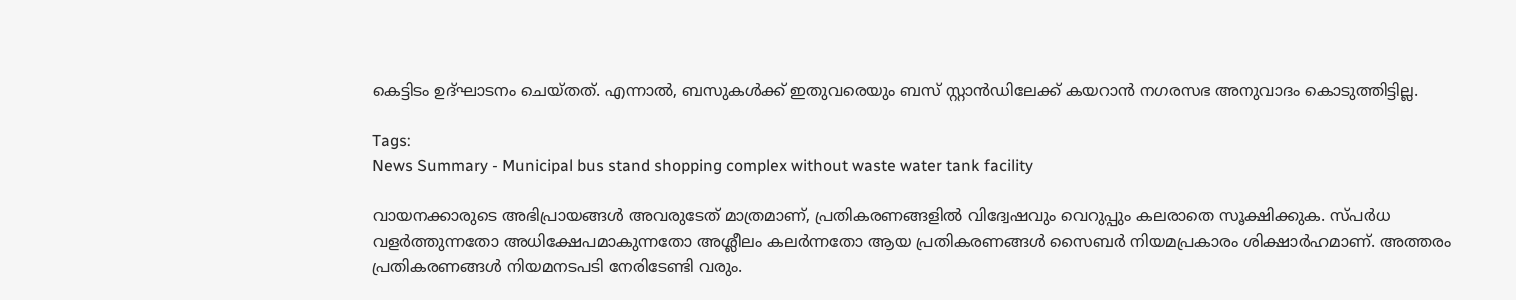കെട്ടിടം ഉദ്ഘാടനം ചെയ്തത്. എന്നാൽ, ബസുകൾക്ക് ഇതുവരെയും ബസ് സ്റ്റാൻഡിലേക്ക് കയറാൻ നഗരസഭ അനുവാദം കൊടുത്തിട്ടില്ല.

Tags:
News Summary - Municipal bus stand shopping complex without waste water tank facility

വായനക്കാരുടെ അഭിപ്രായങ്ങള്‍ അവരുടേത് മാത്രമാണ്, പ്രതികരണങ്ങളിൽ വിദ്വേഷവും വെറുപ്പും കലരാതെ സൂക്ഷിക്കുക. സ്പർധ വളർത്തുന്നതോ അധിക്ഷേപമാകുന്നതോ അശ്ലീലം കലർന്നതോ ആയ പ്രതികരണങ്ങൾ സൈബർ നിയമപ്രകാരം ശിക്ഷാർഹമാണ്. അത്തരം പ്രതികരണങ്ങൾ നിയമനടപടി നേരിടേണ്ടി വരും.